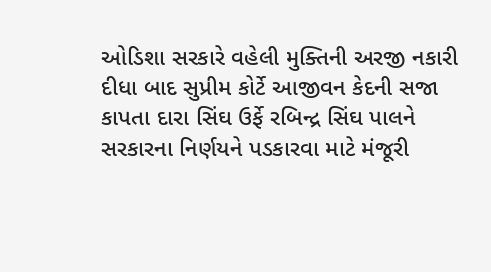ઓડિશા સરકારે વહેલી મુક્તિની અરજી નકારી દીધા બાદ સુપ્રીમ કોર્ટે આજીવન કેદની સજા કાપતા દારા સિંઘ ઉર્ફે રબિન્દ્ર સિંઘ પાલને સરકારના નિર્ણયને પડકારવા માટે મંજૂરી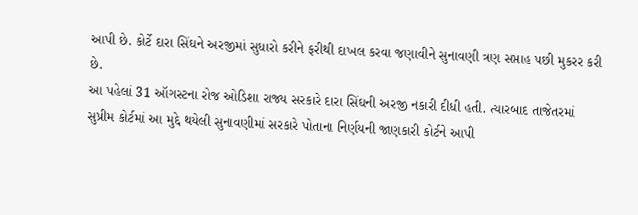આપી છે. કોર્ટે દારા સિંઘને અરજીમાં સુધારો કરીને ફરીથી દાખલ કરવા જણાવીને સુનાવણી ત્રણ સપ્તાહ પછી મુકરર કરી છે.
આ પહેલાં 31 ઑગસ્ટના રોજ ઓડિશા રાજ્ય સરકારે દારા સિંઘની અરજી નકારી દીધી હતી. ત્યારબાદ તાજેતરમાં સુપ્રીમ કોર્ટમાં આ મુદ્દે થયેલી સુનાવણીમાં સરકારે પોતાના નિર્ણયની જાણકારી કોર્ટને આપી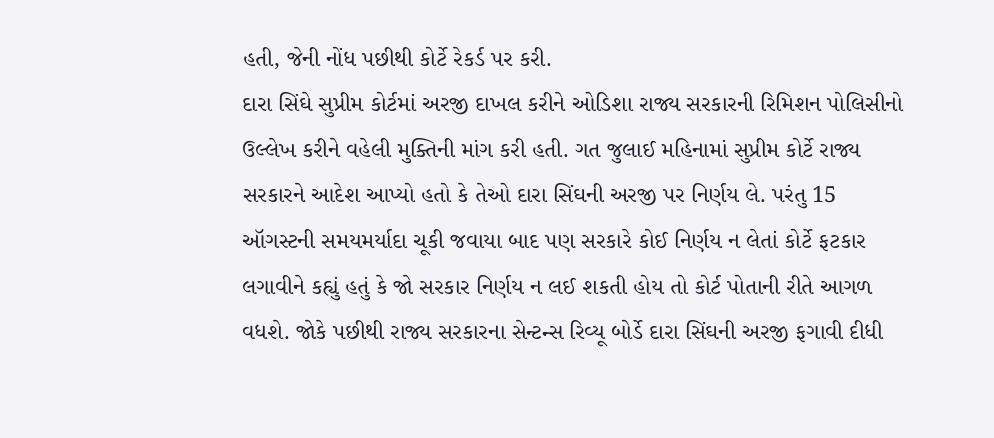હતી, જેની નોંધ પછીથી કોર્ટે રેકર્ડ પર કરી.
દારા સિંઘે સુપ્રીમ કોર્ટમાં અરજી દાખલ કરીને ઓડિશા રાજ્ય સરકારની રિમિશન પોલિસીનો ઉલ્લેખ કરીને વહેલી મુક્તિની માંગ કરી હતી. ગત જુલાઈ મહિનામાં સુપ્રીમ કોર્ટે રાજ્ય સરકારને આદેશ આપ્યો હતો કે તેઓ દારા સિંઘની અરજી પર નિર્ણય લે. પરંતુ 15 ઑગસ્ટની સમયમર્યાદા ચૂકી જવાયા બાદ પણ સરકારે કોઈ નિર્ણય ન લેતાં કોર્ટે ફટકાર લગાવીને કહ્યું હતું કે જો સરકાર નિર્ણય ન લઈ શકતી હોય તો કોર્ટ પોતાની રીતે આગળ વધશે. જોકે પછીથી રાજ્ય સરકારના સેન્ટન્સ રિવ્યૂ બોર્ડે દારા સિંઘની અરજી ફગાવી દીધી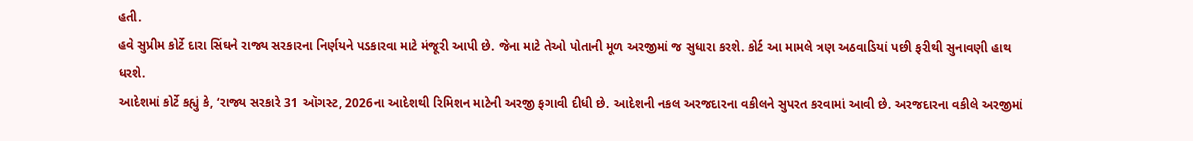હતી.
હવે સુપ્રીમ કોર્ટે દારા સિંઘને રાજ્ય સરકારના નિર્ણયને પડકારવા માટે મંજૂરી આપી છે. જેના માટે તેઓ પોતાની મૂળ અરજીમાં જ સુધારા કરશે. કોર્ટ આ મામલે ત્રણ અઠવાડિયાં પછી ફરીથી સુનાવણી હાથ ધરશે.
આદેશમાં કોર્ટે કહ્યું કે, ‘રાજ્ય સરકારે 31 ઑગસ્ટ, 2026ના આદેશથી રિમિશન માટેની અરજી ફગાવી દીધી છે. આદેશની નકલ અરજદારના વકીલને સુપરત કરવામાં આવી છે. અરજદારના વકીલે અરજીમાં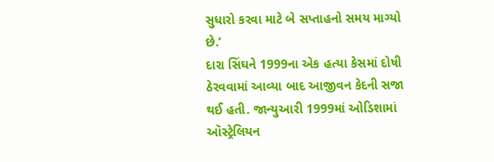સુધારો કરવા માટે બે સપ્તાહનો સમય માગ્યો છે.’
દારા સિંઘને 1999ના એક હત્યા કેસમાં દોષી ઠેરવવામાં આવ્યા બાદ આજીવન કેદની સજા થઈ હતી. જાન્યુઆરી 1999માં ઓડિશામાં ઑસ્ટ્રેલિયન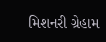મિશનરી ગ્રેહામ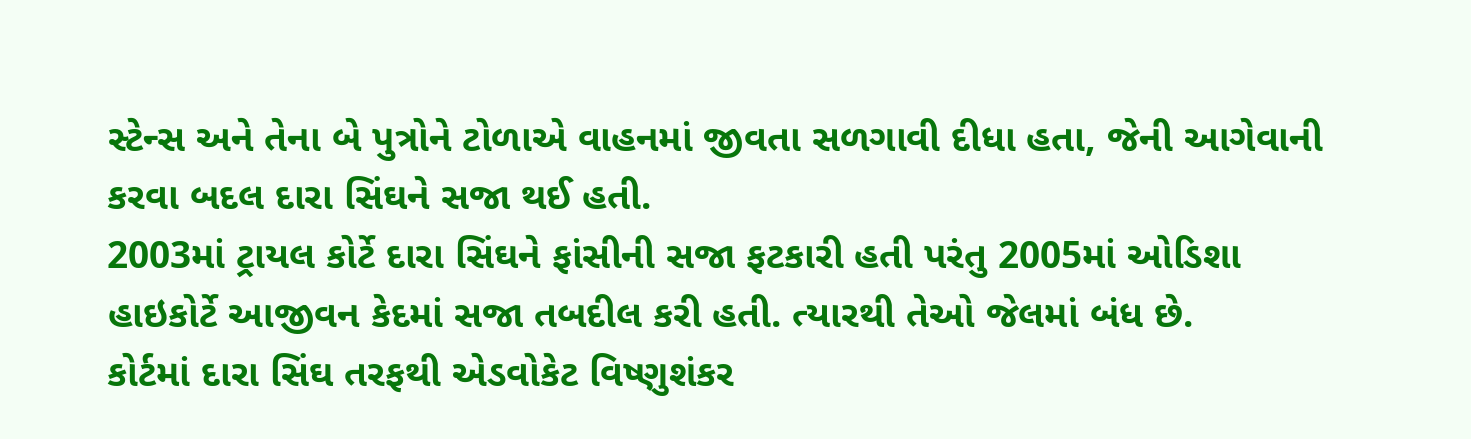સ્ટેન્સ અને તેના બે પુત્રોને ટોળાએ વાહનમાં જીવતા સળગાવી દીધા હતા, જેની આગેવાની કરવા બદલ દારા સિંઘને સજા થઈ હતી.
2003માં ટ્રાયલ કોર્ટે દારા સિંઘને ફાંસીની સજા ફટકારી હતી પરંતુ 2005માં ઓડિશા હાઇકોર્ટે આજીવન કેદમાં સજા તબદીલ કરી હતી. ત્યારથી તેઓ જેલમાં બંધ છે.
કોર્ટમાં દારા સિંઘ તરફથી એડવોકેટ વિષ્ણુશંકર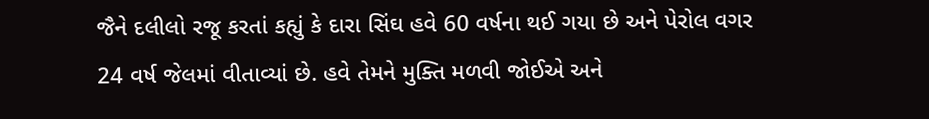જૈને દલીલો રજૂ કરતાં કહ્યું કે દારા સિંઘ હવે 60 વર્ષના થઈ ગયા છે અને પેરોલ વગર 24 વર્ષ જેલમાં વીતાવ્યાં છે. હવે તેમને મુક્તિ મળવી જોઈએ અને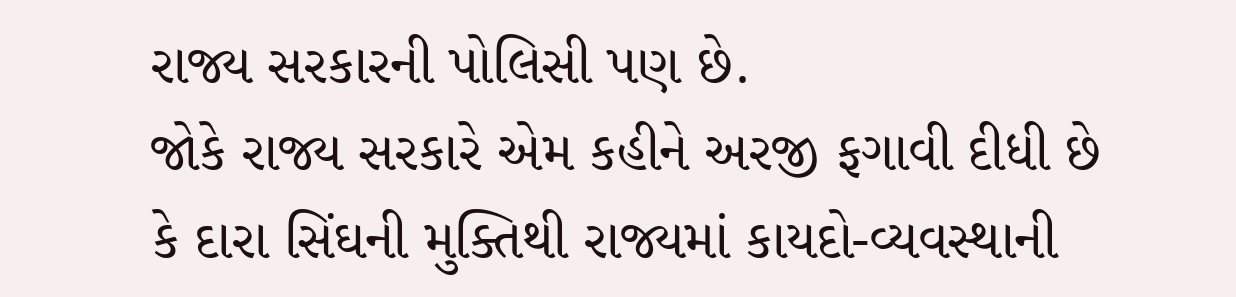રાજ્ય સરકારની પોલિસી પણ છે.
જોકે રાજ્ય સરકારે એમ કહીને અરજી ફગાવી દીધી છે કે દારા સિંઘની મુક્તિથી રાજ્યમાં કાયદો-વ્યવસ્થાની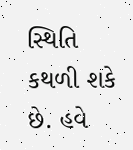સ્થિતિ કથળી શકે છે. હવે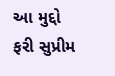આ મુદ્દો ફરી સુપ્રીમ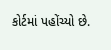કોર્ટમાં પહોંચ્યો છે.